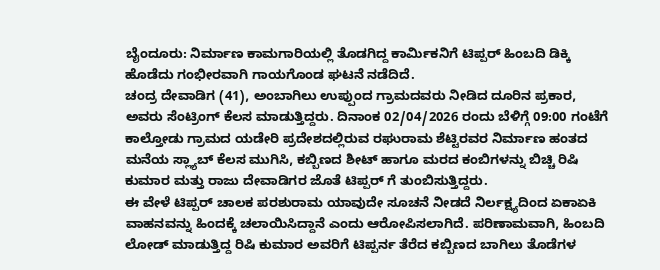ಬೈಂದೂರು: ನಿರ್ಮಾಣ ಕಾಮಗಾರಿಯಲ್ಲಿ ತೊಡಗಿದ್ದ ಕಾರ್ಮಿಕನಿಗೆ ಟಿಪ್ಪರ್ ಹಿಂಬದಿ ಡಿಕ್ಕಿ ಹೊಡೆದು ಗಂಭೀರವಾಗಿ ಗಾಯಗೊಂಡ ಘಟನೆ ನಡೆದಿದೆ.
ಚಂದ್ರ ದೇವಾಡಿಗ (41), ಅಂಬಾಗಿಲು ಉಪ್ಪುಂದ ಗ್ರಾಮದವರು ನೀಡಿದ ದೂರಿನ ಪ್ರಕಾರ, ಅವರು ಸೆಂಟ್ರಿಂಗ್ ಕೆಲಸ ಮಾಡುತ್ತಿದ್ದರು. ದಿನಾಂಕ 02/04/2026 ರಂದು ಬೆಳಿಗ್ಗೆ 09:00 ಗಂಟೆಗೆ ಕಾಲ್ತೋಡು ಗ್ರಾಮದ ಯಡೇರಿ ಪ್ರದೇಶದಲ್ಲಿರುವ ರಘುರಾಮ ಶೆಟ್ಟಿರವರ ನಿರ್ಮಾಣ ಹಂತದ ಮನೆಯ ಸ್ಲ್ಯಾಬ್ ಕೆಲಸ ಮುಗಿಸಿ, ಕಬ್ಬಿಣದ ಶೀಟ್ ಹಾಗೂ ಮರದ ಕಂಬಿಗಳನ್ನು ಬಿಚ್ಚಿ ರಿಷಿ ಕುಮಾರ ಮತ್ತು ರಾಜು ದೇವಾಡಿಗರ ಜೊತೆ ಟಿಪ್ಪರ್ ಗೆ ತುಂಬಿಸುತ್ತಿದ್ದರು.
ಈ ವೇಳೆ ಟಿಪ್ಪರ್ ಚಾಲಕ ಪರಶುರಾಮ ಯಾವುದೇ ಸೂಚನೆ ನೀಡದೆ ನಿರ್ಲಕ್ಷ್ಯದಿಂದ ಏಕಾಏಕಿ ವಾಹನವನ್ನು ಹಿಂದಕ್ಕೆ ಚಲಾಯಿಸಿದ್ದಾನೆ ಎಂದು ಆರೋಪಿಸಲಾಗಿದೆ. ಪರಿಣಾಮವಾಗಿ, ಹಿಂಬದಿ ಲೋಡ್ ಮಾಡುತ್ತಿದ್ದ ರಿಷಿ ಕುಮಾರ ಅವರಿಗೆ ಟಿಪ್ಪರ್ನ ತೆರೆದ ಕಬ್ಬಿಣದ ಬಾಗಿಲು ತೊಡೆಗಳ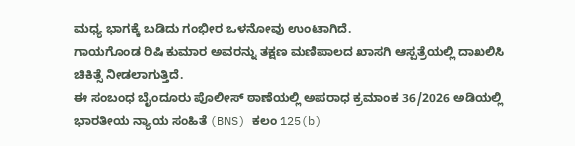ಮಧ್ಯ ಭಾಗಕ್ಕೆ ಬಡಿದು ಗಂಭೀರ ಒಳನೋವು ಉಂಟಾಗಿದೆ.
ಗಾಯಗೊಂಡ ರಿಷಿ ಕುಮಾರ ಅವರನ್ನು ತಕ್ಷಣ ಮಣಿಪಾಲದ ಖಾಸಗಿ ಆಸ್ಪತ್ರೆಯಲ್ಲಿ ದಾಖಲಿಸಿ ಚಿಕಿತ್ಸೆ ನೀಡಲಾಗುತ್ತಿದೆ.
ಈ ಸಂಬಂಧ ಬೈಂದೂರು ಪೊಲೀಸ್ ಠಾಣೆಯಲ್ಲಿ ಅಪರಾಧ ಕ್ರಮಾಂಕ 36/2026 ಅಡಿಯಲ್ಲಿ ಭಾರತೀಯ ನ್ಯಾಯ ಸಂಹಿತೆ (BNS) ಕಲಂ 125(b)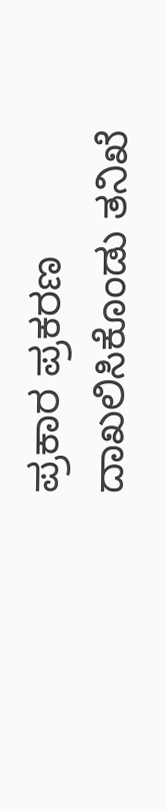ಪ್ರಕಾರ ಪ್ರಕರಣ ದಾಖಲಿಸಿಕೊಂಡು ತನಿಖೆ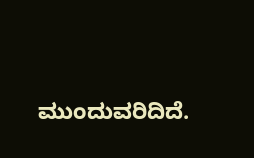ಮುಂದುವರಿದಿದೆ.